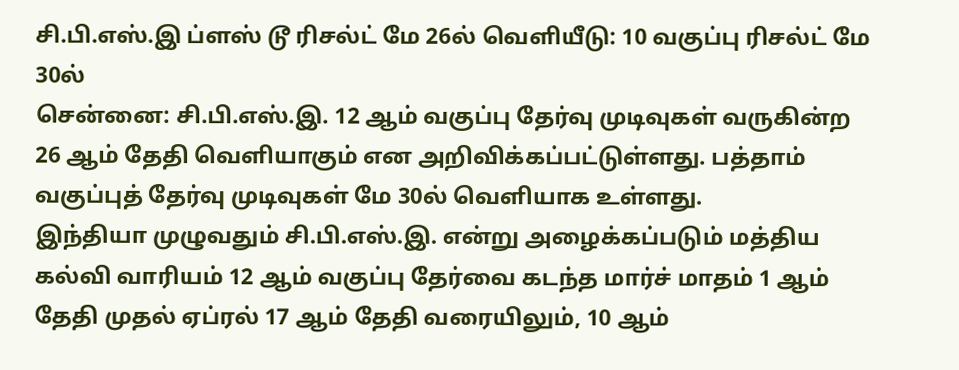சி.பி.எஸ்.இ ப்ளஸ் டூ ரிசல்ட் மே 26ல் வெளியீடு: 10 வகுப்பு ரிசல்ட் மே 30ல்
சென்னை: சி.பி.எஸ்.இ. 12 ஆம் வகுப்பு தேர்வு முடிவுகள் வருகின்ற 26 ஆம் தேதி வெளியாகும் என அறிவிக்கப்பட்டுள்ளது. பத்தாம் வகுப்புத் தேர்வு முடிவுகள் மே 30ல் வெளியாக உள்ளது.
இந்தியா முழுவதும் சி.பி.எஸ்.இ. என்று அழைக்கப்படும் மத்திய கல்வி வாரியம் 12 ஆம் வகுப்பு தேர்வை கடந்த மார்ச் மாதம் 1 ஆம் தேதி முதல் ஏப்ரல் 17 ஆம் தேதி வரையிலும், 10 ஆம்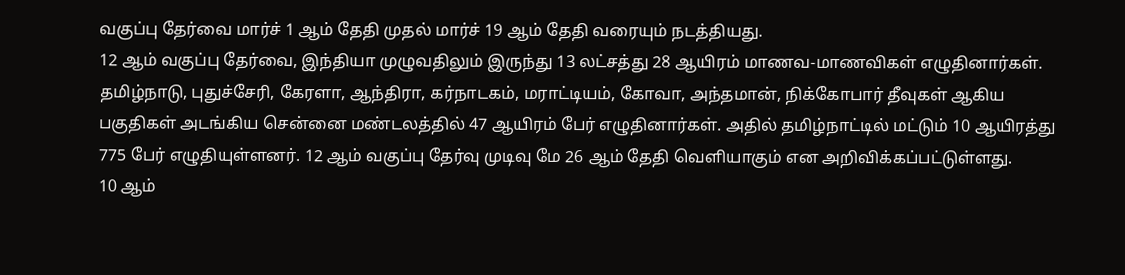வகுப்பு தேர்வை மார்ச் 1 ஆம் தேதி முதல் மார்ச் 19 ஆம் தேதி வரையும் நடத்தியது.
12 ஆம் வகுப்பு தேர்வை, இந்தியா முழுவதிலும் இருந்து 13 லட்சத்து 28 ஆயிரம் மாணவ-மாணவிகள் எழுதினார்கள். தமிழ்நாடு, புதுச்சேரி, கேரளா, ஆந்திரா, கர்நாடகம், மராட்டியம், கோவா, அந்தமான், நிக்கோபார் தீவுகள் ஆகிய பகுதிகள் அடங்கிய சென்னை மண்டலத்தில் 47 ஆயிரம் பேர் எழுதினார்கள். அதில் தமிழ்நாட்டில் மட்டும் 10 ஆயிரத்து 775 பேர் எழுதியுள்ளனர். 12 ஆம் வகுப்பு தேர்வு முடிவு மே 26 ஆம் தேதி வெளியாகும் என அறிவிக்கப்பட்டுள்ளது.
10 ஆம்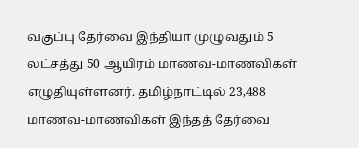வகுப்பு தேர்வை இந்தியா முழுவதும் 5 லட்சத்து 50 ஆயிரம் மாணவ-மாணவிகள் எழுதியுள்ளனர். தமிழ்நாட்டில் 23,488 மாணவ-மாணவிகள் இந்தத் தேர்வை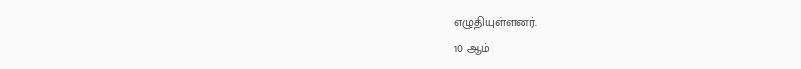எழுதியுள்ளனர்.
10 ஆம்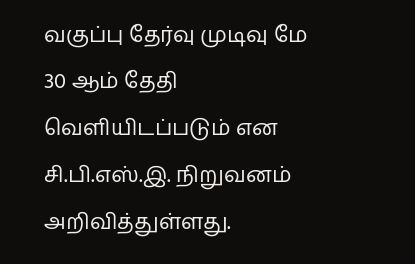வகுப்பு தேர்வு முடிவு மே 30 ஆம் தேதி வெளியிடப்படும் என சி.பி.எஸ்.இ. நிறுவனம் அறிவித்துள்ளது.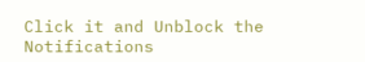Click it and Unblock the Notifications